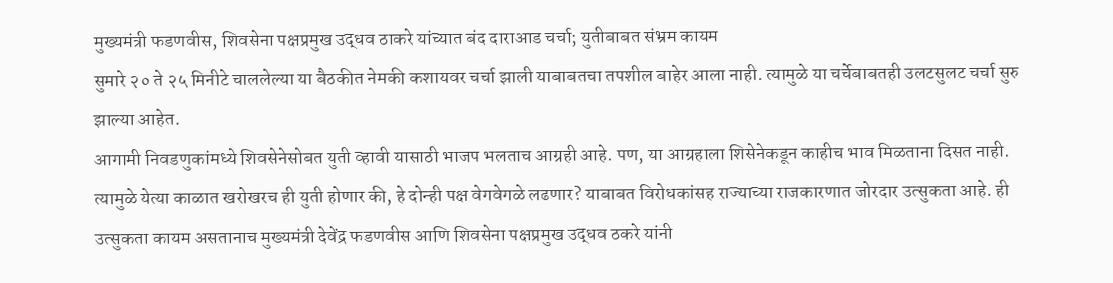मुख्यमंत्री फडणवीस, शिवसेना पक्षप्रमुख उद्धव ठाकरे यांच्यात बंद दाराआड चर्चा; युतीबाबत संभ्रम कायम
सुमारे २० ते २५ मिनीटे चाललेल्या या बैठकीत नेमकी कशायवर चर्चा झाली याबाबतचा तपशील बाहेर आला नाही. त्यामुळे या चर्चेबाबतही उलटसुलट चर्चा सुरु झाल्या आहेत.
आगामी निवडणुकांमध्ये शिवसेनेसोबत युती व्हावी यासाठी भाजप भलताच आग्रही आहे. पण, या आग्रहाला शिसेनेकडून काहीच भाव मिळताना दिसत नाही. त्यामुळे येत्या काळात खरोखरच ही युती होणार की, हे दोन्ही पक्ष वेगवेगळे लढणार? याबाबत विरोधकांसह राज्याच्या राजकारणात जोरदार उत्सुकता आहे. ही उत्सुकता कायम असतानाच मुख्यमंत्री देवेंद्र फडणवीस आणि शिवसेना पक्षप्रमुख उद्धव ठकरे यांनी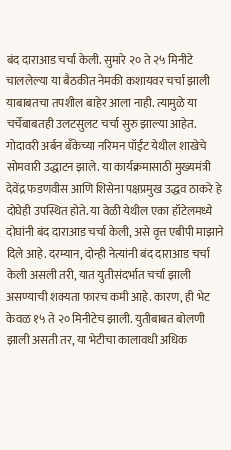बंद दाराआड चर्चा केली. सुमारे २० ते २५ मिनीटे चाललेल्या या बैठकीत नेमकी कशायवर चर्चा झाली याबाबतचा तपशील बाहेर आला नाही. त्यामुळे या चर्चेबाबतही उलटसुलट चर्चा सुरु झाल्या आहेत.
गोदावरी अर्बन बँकेच्या नरिमन पॉईंट येथील शाखेचे सोमवारी उद्धाटन झाले. या कार्यक्रमासाठी मुख्यमंत्री देवेंद्र फडणवीस आणि शिसेना पक्षप्रमुख उद्धव ठाकरे हे दोघेही उपस्थित होते. या वेळी येथील एका हॉटेलमध्ये दोघांनी बंद दाराआड चर्चा केली, असे वृत्त एबीपी माझाने दिले आहे. दरम्यान, दोन्ही नेत्यांनी बंद दाराआड चर्चा केली असली तरी, यात युतीसंदर्भात चर्चा झाली असण्याची शक्यता फारच कमी आहे. कारण, ही भेट केवळ १५ ते २० मिनीटेच झाली. युतीबाबत बोलणी झाली असती तर, या भेटीचा कालावधी अधिक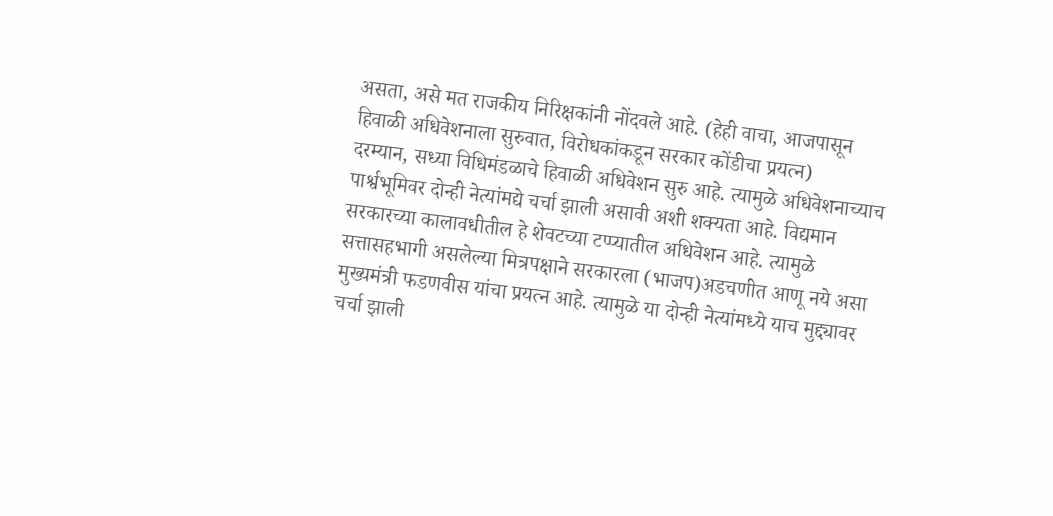असता, असे मत राजकीय निरिक्षकांनी नोंदवले आहे. (हेही वाचा, आजपासून हिवाळी अधिवेशनाला सुरुवात, विरोधकांकडून सरकार कोंडीचा प्रयत्न)
दरम्यान, सध्या विधिमंडळाचे हिवाळी अधिवेशन सुरु आहे. त्यामुळे अधिवेशनाच्याच पार्श्वभूमिवर दोन्ही नेत्यांमद्ये चर्चा झाली असावी अशी शक्यता आहे. विद्यमान सरकारच्या कालावधीतील हे शेवटच्या टप्प्यातील अधिवेशन आहे. त्यामुळे सत्तासहभागी असलेल्या मित्रपक्षाने सरकारला (भाजप)अडचणीत आणू नये असा मुख्यमंत्री फडणवीस यांचा प्रयत्न आहे. त्यामुळे या दोन्ही नेत्यांमध्ये याच मुद्द्यावर चर्चा झाली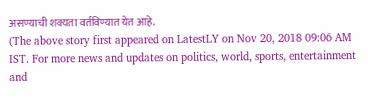असण्याची शक्यता वर्तविण्यात येत आहे.
(The above story first appeared on LatestLY on Nov 20, 2018 09:06 AM IST. For more news and updates on politics, world, sports, entertainment and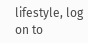lifestyle, log on to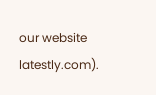our website latestly.com).